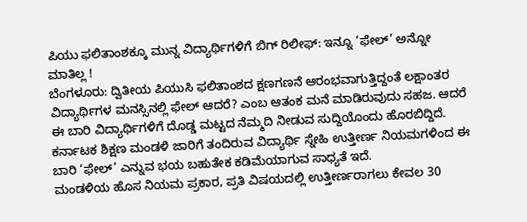ಪಿಯು ಫಲಿತಾಂಶಕ್ಕೂ ಮುನ್ನ ವಿದ್ಯಾರ್ಥಿಗಳಿಗೆ ಬಿಗ್ ರಿಲೀಫ್: ಇನ್ನೂ ‘ಫೇಲ್’ ಅನ್ನೋ ಮಾತಿಲ್ಲ !
ಬೆಂಗಳೂರು: ದ್ವಿತೀಯ ಪಿಯುಸಿ ಫಲಿತಾಂಶದ ಕ್ಷಣಗಣನೆ ಆರಂಭವಾಗುತ್ತಿದ್ದಂತೆ ಲಕ್ಷಾಂತರ ವಿದ್ಯಾರ್ಥಿಗಳ ಮನಸ್ಸಿನಲ್ಲಿ ಫೇಲ್ ಆದರೆ? ಎಂಬ ಆತಂಕ ಮನೆ ಮಾಡಿರುವುದು ಸಹಜ. ಆದರೆ ಈ ಬಾರಿ ವಿದ್ಯಾರ್ಥಿಗಳಿಗೆ ದೊಡ್ಡ ಮಟ್ಟದ ನೆಮ್ಮದಿ ನೀಡುವ ಸುದ್ದಿಯೊಂದು ಹೊರಬಿದ್ದಿದೆ. ಕರ್ನಾಟಕ ಶಿಕ್ಷಣ ಮಂಡಳಿ ಜಾರಿಗೆ ತಂದಿರುವ ವಿದ್ಯಾರ್ಥಿ ಸ್ನೇಹಿ ಉತ್ತೀರ್ಣ ನಿಯಮಗಳಿಂದ ಈ ಬಾರಿ ‘ಫೇಲ್’ ಎನ್ನುವ ಭಯ ಬಹುತೇಕ ಕಡಿಮೆಯಾಗುವ ಸಾಧ್ಯತೆ ಇದೆ.
ಮಂಡಳಿಯ ಹೊಸ ನಿಯಮ ಪ್ರಕಾರ, ಪ್ರತಿ ವಿಷಯದಲ್ಲಿ ಉತ್ತೀರ್ಣರಾಗಲು ಕೇವಲ 30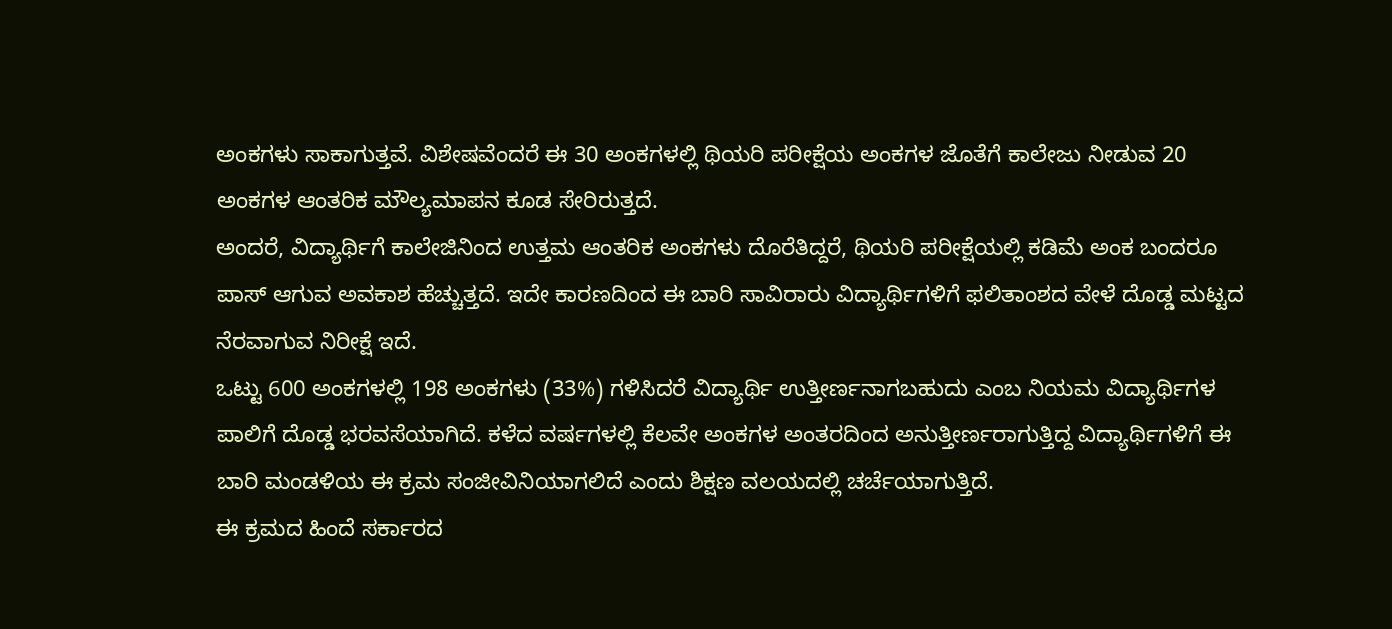ಅಂಕಗಳು ಸಾಕಾಗುತ್ತವೆ. ವಿಶೇಷವೆಂದರೆ ಈ 30 ಅಂಕಗಳಲ್ಲಿ ಥಿಯರಿ ಪರೀಕ್ಷೆಯ ಅಂಕಗಳ ಜೊತೆಗೆ ಕಾಲೇಜು ನೀಡುವ 20 ಅಂಕಗಳ ಆಂತರಿಕ ಮೌಲ್ಯಮಾಪನ ಕೂಡ ಸೇರಿರುತ್ತದೆ.
ಅಂದರೆ, ವಿದ್ಯಾರ್ಥಿಗೆ ಕಾಲೇಜಿನಿಂದ ಉತ್ತಮ ಆಂತರಿಕ ಅಂಕಗಳು ದೊರೆತಿದ್ದರೆ, ಥಿಯರಿ ಪರೀಕ್ಷೆಯಲ್ಲಿ ಕಡಿಮೆ ಅಂಕ ಬಂದರೂ ಪಾಸ್ ಆಗುವ ಅವಕಾಶ ಹೆಚ್ಚುತ್ತದೆ. ಇದೇ ಕಾರಣದಿಂದ ಈ ಬಾರಿ ಸಾವಿರಾರು ವಿದ್ಯಾರ್ಥಿಗಳಿಗೆ ಫಲಿತಾಂಶದ ವೇಳೆ ದೊಡ್ಡ ಮಟ್ಟದ ನೆರವಾಗುವ ನಿರೀಕ್ಷೆ ಇದೆ.
ಒಟ್ಟು 600 ಅಂಕಗಳಲ್ಲಿ 198 ಅಂಕಗಳು (33%) ಗಳಿಸಿದರೆ ವಿದ್ಯಾರ್ಥಿ ಉತ್ತೀರ್ಣನಾಗಬಹುದು ಎಂಬ ನಿಯಮ ವಿದ್ಯಾರ್ಥಿಗಳ ಪಾಲಿಗೆ ದೊಡ್ಡ ಭರವಸೆಯಾಗಿದೆ. ಕಳೆದ ವರ್ಷಗಳಲ್ಲಿ ಕೆಲವೇ ಅಂಕಗಳ ಅಂತರದಿಂದ ಅನುತ್ತೀರ್ಣರಾಗುತ್ತಿದ್ದ ವಿದ್ಯಾರ್ಥಿಗಳಿಗೆ ಈ ಬಾರಿ ಮಂಡಳಿಯ ಈ ಕ್ರಮ ಸಂಜೀವಿನಿಯಾಗಲಿದೆ ಎಂದು ಶಿಕ್ಷಣ ವಲಯದಲ್ಲಿ ಚರ್ಚೆಯಾಗುತ್ತಿದೆ.
ಈ ಕ್ರಮದ ಹಿಂದೆ ಸರ್ಕಾರದ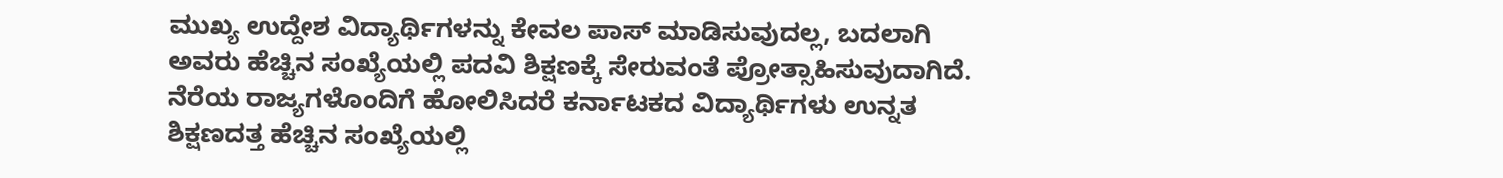ಮುಖ್ಯ ಉದ್ದೇಶ ವಿದ್ಯಾರ್ಥಿಗಳನ್ನು ಕೇವಲ ಪಾಸ್ ಮಾಡಿಸುವುದಲ್ಲ, ಬದಲಾಗಿ ಅವರು ಹೆಚ್ಚಿನ ಸಂಖ್ಯೆಯಲ್ಲಿ ಪದವಿ ಶಿಕ್ಷಣಕ್ಕೆ ಸೇರುವಂತೆ ಪ್ರೋತ್ಸಾಹಿಸುವುದಾಗಿದೆ. ನೆರೆಯ ರಾಜ್ಯಗಳೊಂದಿಗೆ ಹೋಲಿಸಿದರೆ ಕರ್ನಾಟಕದ ವಿದ್ಯಾರ್ಥಿಗಳು ಉನ್ನತ ಶಿಕ್ಷಣದತ್ತ ಹೆಚ್ಚಿನ ಸಂಖ್ಯೆಯಲ್ಲಿ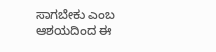ಸಾಗಬೇಕು ಎಂಬ ಆಶಯದಿಂದ ಈ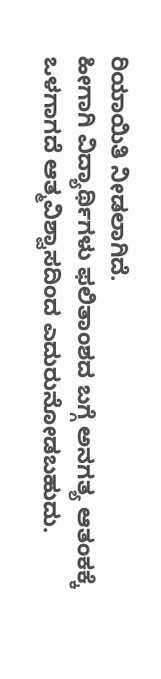ರಿಯಾಯಿತಿ ನೀಡಲಾಗಿದೆ.
ಹೀಗಾಗಿ ವಿದ್ಯಾರ್ಥಿಗಳು ಫಲಿತಾಂಶದ ಬಗ್ಗೆ ಅನಗತ್ಯ ಆತಂಕಕ್ಕೆ ಒಳಗಾಗದೆ ಆತ್ಮವಿಶ್ವಾಸದಿಂದ ಎದುರುನೋಡಬಹುದು.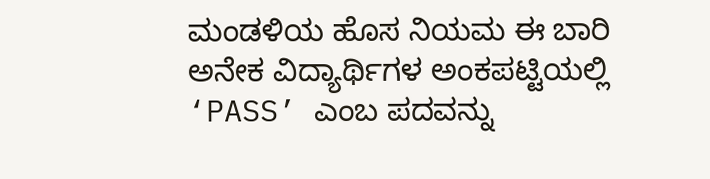ಮಂಡಳಿಯ ಹೊಸ ನಿಯಮ ಈ ಬಾರಿ ಅನೇಕ ವಿದ್ಯಾರ್ಥಿಗಳ ಅಂಕಪಟ್ಟಿಯಲ್ಲಿ ‘PASS’ ಎಂಬ ಪದವನ್ನು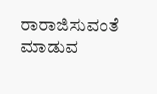ರಾರಾಜಿಸುವಂತೆ ಮಾಡುವ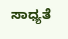ಸಾಧ್ಯತೆ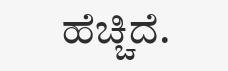ಹೆಚ್ಚಿದೆ.